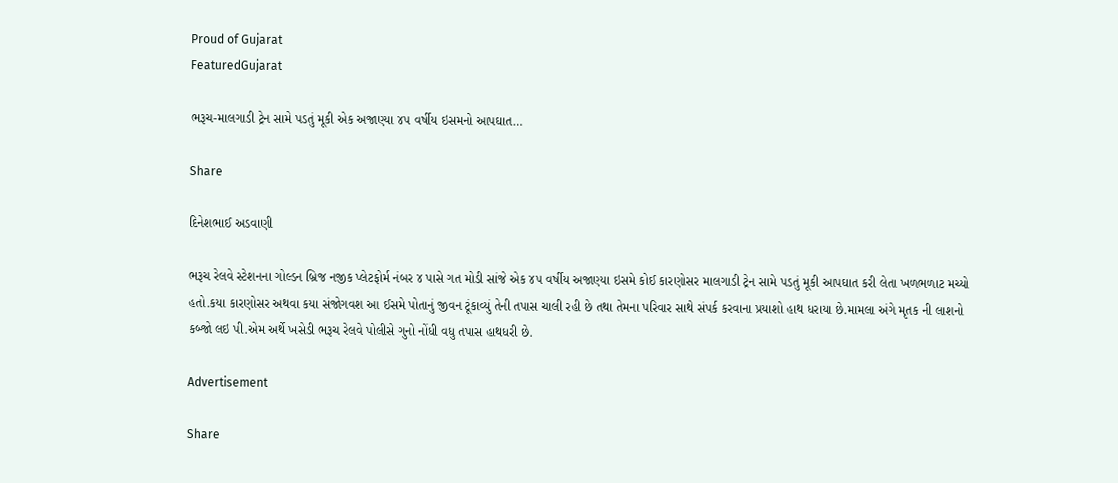Proud of Gujarat
FeaturedGujarat

ભરૂચ-માલગાડી ટ્રેન સામે પડતું મૂકી એક અજાણ્યા ૪૫ વર્ષીય ઇસમનો આપઘાત…

Share

દિનેશભાઈ અડવાણી

ભરૂચ રેલવે સ્ટેશનના ગોલ્ડન બ્રિજ નજીક પ્લેટફોર્મ નંબર ૪ પાસે ગત મોડી સાંજે એક ૪૫ વર્ષીય અજાણ્યા ઇસમે કોઈ કારણોસર માલગાડી ટ્રેન સામે પડતું મૂકી આપઘાત કરી લેતા ખળભળાટ મચ્યો હતો.કયા કારણોસર અથવા કયા સંજોગવશ આ ઈસમે પોતાનું જીવન ટૂંકાવ્યું તેની તપાસ ચાલી રહી છે તથા તેમના પરિવાર સાથે સંપર્ક કરવાના પ્રયાશો હાથ ધરાયા છે.મામલા અંગે મૃતક ની લાશનો કબ્જો લઇ પી.એમ અર્થે ખસેડી ભરૂચ રેલવે પોલીસે ગુનો નોંધી વધુ તપાસ હાથધરી છે.

Advertisement

Share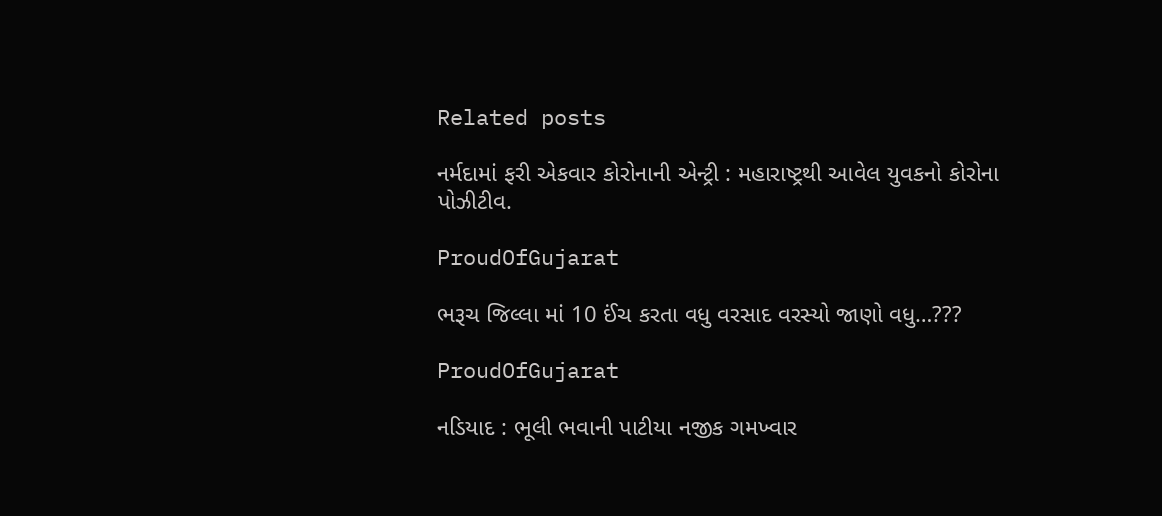Related posts

નર્મદામાં ફરી એકવાર કોરોનાની એન્ટ્રી : મહારાષ્ટ્રથી આવેલ યુવકનો કોરોના પોઝીટીવ.

ProudOfGujarat

ભરૂચ જિલ્લા માં 10 ઈંચ કરતા વધુ વરસાદ વરસ્યો જાણો વધુ…???

ProudOfGujarat

નડિયાદ : ભૂલી ભવાની પાટીયા નજીક ગમખ્વાર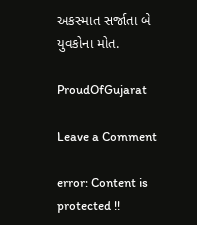અકસ્માત સર્જાતા બે યુવકોના મોત.

ProudOfGujarat

Leave a Comment

error: Content is protected !!